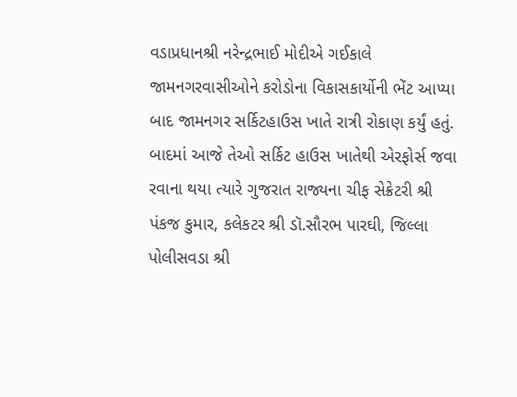વડાપ્રધાનશ્રી નરેન્દ્રભાઈ મોદીએ ગઈકાલે જામનગરવાસીઓને કરોડોના વિકાસકાર્યોની ભેંટ આપ્યા બાદ જામનગર સર્કિટહાઉસ ખાતે રાત્રી રોકાણ કર્યું હતું. બાદમાં આજે તેઓ સર્કિટ હાઉસ ખાતેથી એરફોર્સ જવા રવાના થયા ત્યારે ગુજરાત રાજ્યના ચીફ સેક્રેટરી શ્રી પંકજ કુમાર, કલેકટર શ્રી ડૉ.સૌરભ પારઘી, જિલ્લા પોલીસવડા શ્રી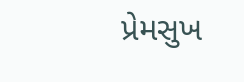પ્રેમસુખ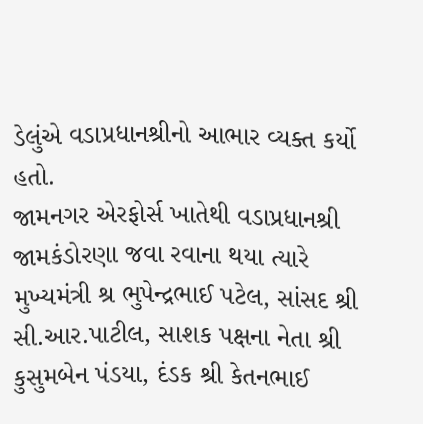ડેલુંએ વડાપ્રધાનશ્રીનો આભાર વ્યક્ત કર્યો હતો.
જામનગર એરફોર્સ ખાતેથી વડાપ્રધાનશ્રી જામકંડોરણા જવા રવાના થયા ત્યારે મુખ્યમંત્રી શ્ર ભુપેન્દ્રભાઈ પટેલ, સાંસદ શ્રી સી.આર.પાટીલ, સાશક પક્ષના નેતા શ્રી કુસુમબેન પંડયા, દંડક શ્રી કેતનભાઈ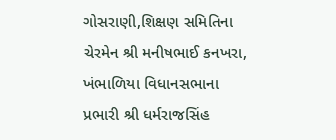ગોસરાણી,શિક્ષણ સમિતિના ચેરમેન શ્રી મનીષભાઈ કનખરા, ખંભાળિયા વિધાનસભાના પ્રભારી શ્રી ધર્મરાજસિંહ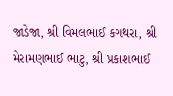જાડેજા, શ્રી વિમલભાઈ કગથરા, શ્રી મેરામણભાઈ ભાટુ, શ્રી પ્રકાશભાઈ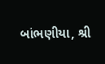બાંભણીયા, શ્રી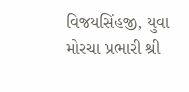વિજયસિંહજી, યુવા મોરચા પ્રભારી શ્રી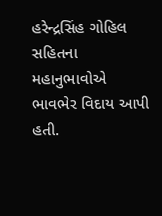હરેન્દ્રસિંહ ગોહિલ સહિતના મહાનુભાવોએ ભાવભેર વિદાય આપી હતી.